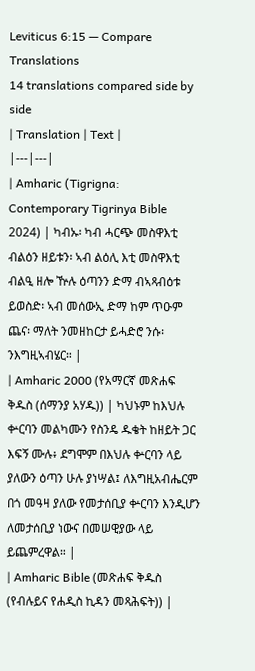Leviticus 6:15 — Compare Translations
14 translations compared side by side
| Translation | Text |
|---|---|
| Amharic (Tigrigna: Contemporary Tigrinya Bible 2024) | ካብኡ፡ ካብ ሓርጭ መስዋእቲ ብልዕን ዘይቱን፡ ኣብ ልዕሊ እቲ መስዋእቲ ብልዒ ዘሎ ዅሉ ዕጣንን ድማ ብኣጻብዕቱ ይወስድ፡ ኣብ መሰውኢ ድማ ከም ጥዑም ጨና፡ ማለት ንመዘከርታ ይሓድሮ ንሱ፡ ንእግዚኣብሄር። |
| Amharic 2000 (የአማርኛ መጽሐፍ ቅዱስ (ሰማንያ አሃዱ)) | ካህኑም ከእህሉ ቍርባን መልካሙን የስንዴ ዱቄት ከዘይት ጋር እፍኝ ሙሉ፥ ደግሞም በእህሉ ቍርባን ላይ ያለውን ዕጣን ሁሉ ያነሣል፤ ለእግዚአብሔርም በጎ መዓዛ ያለው የመታሰቢያ ቍርባን እንዲሆን ለመታሰቢያ ነውና በመሠዊያው ላይ ይጨምረዋል። |
| Amharic Bible (መጽሐፍ ቅዱስ (የብሉይና የሐዲስ ኪዳን መጻሕፍት)) |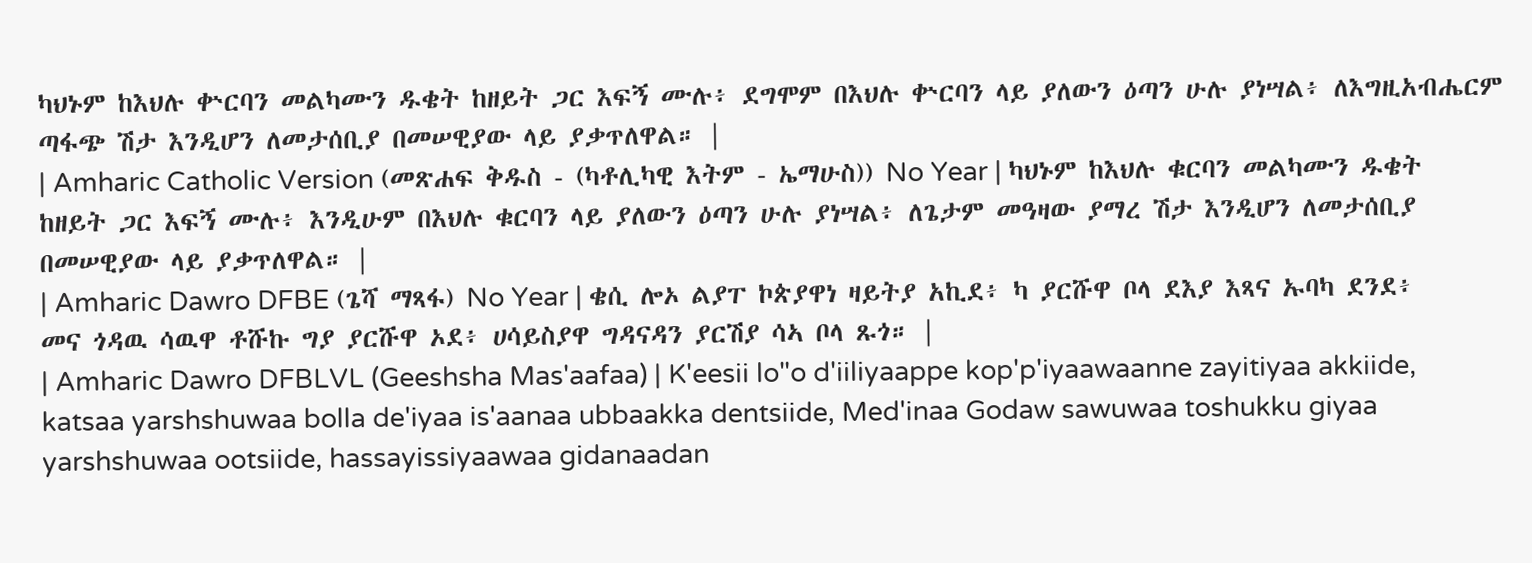ካህኑም ከእህሉ ቍርባን መልካሙን ዱቄት ከዘይት ጋር እፍኝ ሙሉ፥ ደግሞም በእህሉ ቍርባን ላይ ያለውን ዕጣን ሁሉ ያነሣል፥ ለእግዚአብሔርም ጣፋጭ ሽታ እንዲሆን ለመታሰቢያ በመሠዊያው ላይ ያቃጥለዋል። |
| Amharic Catholic Version (መጽሐፍ ቅዱስ - (ካቶሊካዊ እትም - ኤማሁስ)) No Year | ካህኑም ከእህሉ ቁርባን መልካሙን ዱቄት ከዘይት ጋር እፍኝ ሙሉ፥ እንዲሁም በእህሉ ቁርባን ላይ ያለውን ዕጣን ሁሉ ያነሣል፥ ለጌታም መዓዛው ያማረ ሽታ እንዲሆን ለመታሰቢያ በመሠዊያው ላይ ያቃጥለዋል። |
| Amharic Dawro DFBE (ጌሻ ማጻፋ) No Year | ቄሲ ሎኦ ልያፐ ኮጵያዋነ ዛይትያ አኪደ፥ ካ ያርሹዋ ቦላ ደእያ እጻና ኡባካ ደንደ፥ መና ጎዳዉ ሳዉዋ ቶሹኩ ግያ ያርሹዋ ኦደ፥ ሀሳይስያዋ ግዳናዳን ያርሽያ ሳኣ ቦላ ጹጎ። |
| Amharic Dawro DFBLVL (Geeshsha Mas'aafaa) | K'eesii lo"o d'iiliyaappe kop'p'iyaawaanne zayitiyaa akkiide, katsaa yarshshuwaa bolla de'iyaa is'aanaa ubbaakka dentsiide, Med'inaa Godaw sawuwaa toshukku giyaa yarshshuwaa ootsiide, hassayissiyaawaa gidanaadan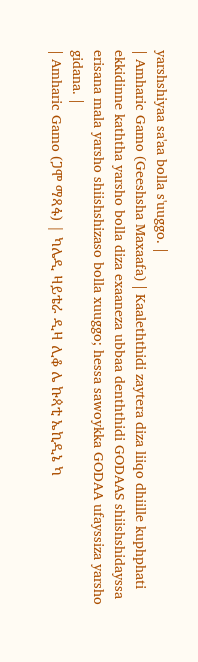yarshshiyaa sa'aa bolla s'uuggo. |
| Amharic Gamo (Geeshsha Maxaafa) | Kaaleththidi zaytera diza liiqo dhiille kuphphati ekkidinne kaththa yarsho bolla diza exaaneza ubbaa denththidi GODAAS shiishshidayssa erisana mala yarsho shiishshizaso bolla xuuggo; hessa sawoykka GODAA ufayssiza yarsho gidana. |
| Amharic Gamo (ጋሞ ማጻፋ) | ካሌዲ ዛይቴራ ዲዛ ሊቆ ሌ ኩጳቲ ኤኪዲኔ ካ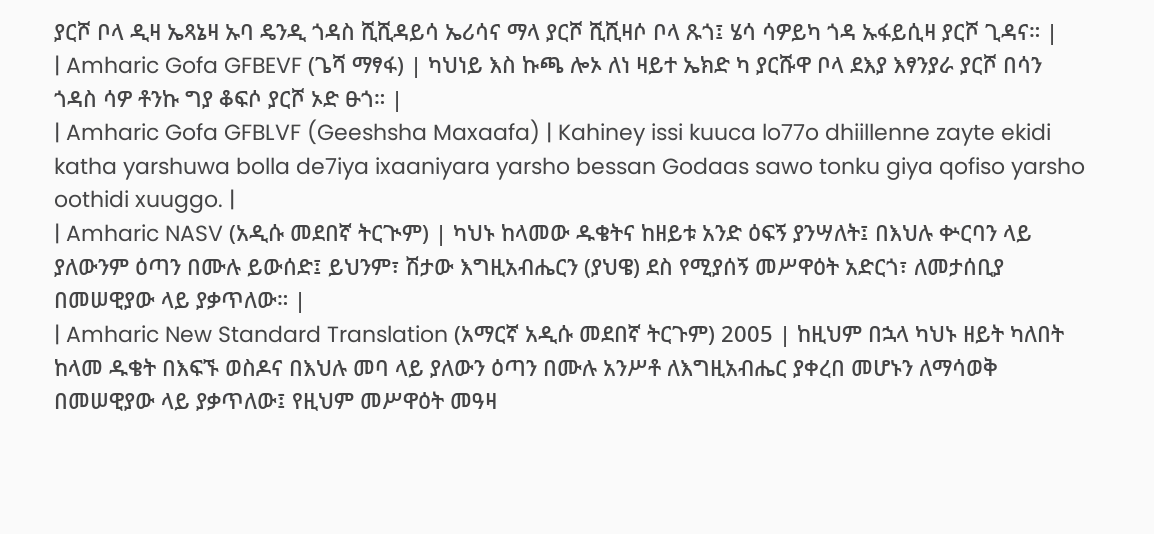ያርሾ ቦላ ዲዛ ኤጻኔዛ ኡባ ዴንዲ ጎዳስ ሺሺዳይሳ ኤሪሳና ማላ ያርሾ ሺሺዛሶ ቦላ ጹጎ፤ ሄሳ ሳዎይካ ጎዳ ኡፋይሲዛ ያርሾ ጊዳና። |
| Amharic Gofa GFBEVF (ጌሻ ማፃፋ) | ካህነይ እስ ኩጫ ሎኦ ለነ ዛይተ ኤክድ ካ ያርሹዋ ቦላ ደእያ እፃንያራ ያርሾ በሳን ጎዳስ ሳዎ ቶንኩ ግያ ቆፍሶ ያርሾ ኦድ ፁጎ። |
| Amharic Gofa GFBLVF (Geeshsha Maxaafa) | Kahiney issi kuuca lo77o dhiillenne zayte ekidi katha yarshuwa bolla de7iya ixaaniyara yarsho bessan Godaas sawo tonku giya qofiso yarsho oothidi xuuggo. |
| Amharic NASV (አዲሱ መደበኛ ትርጒም) | ካህኑ ከላመው ዱቄትና ከዘይቱ አንድ ዕፍኝ ያንሣለት፤ በእህሉ ቍርባን ላይ ያለውንም ዕጣን በሙሉ ይውሰድ፤ ይህንም፣ ሽታው እግዚአብሔርን (ያህዌ) ደስ የሚያሰኝ መሥዋዕት አድርጎ፣ ለመታሰቢያ በመሠዊያው ላይ ያቃጥለው። |
| Amharic New Standard Translation (አማርኛ አዲሱ መደበኛ ትርጉም) 2005 | ከዚህም በኋላ ካህኑ ዘይት ካለበት ከላመ ዱቄት በእፍኙ ወስዶና በእህሉ መባ ላይ ያለውን ዕጣን በሙሉ አንሥቶ ለእግዚአብሔር ያቀረበ መሆኑን ለማሳወቅ በመሠዊያው ላይ ያቃጥለው፤ የዚህም መሥዋዕት መዓዛ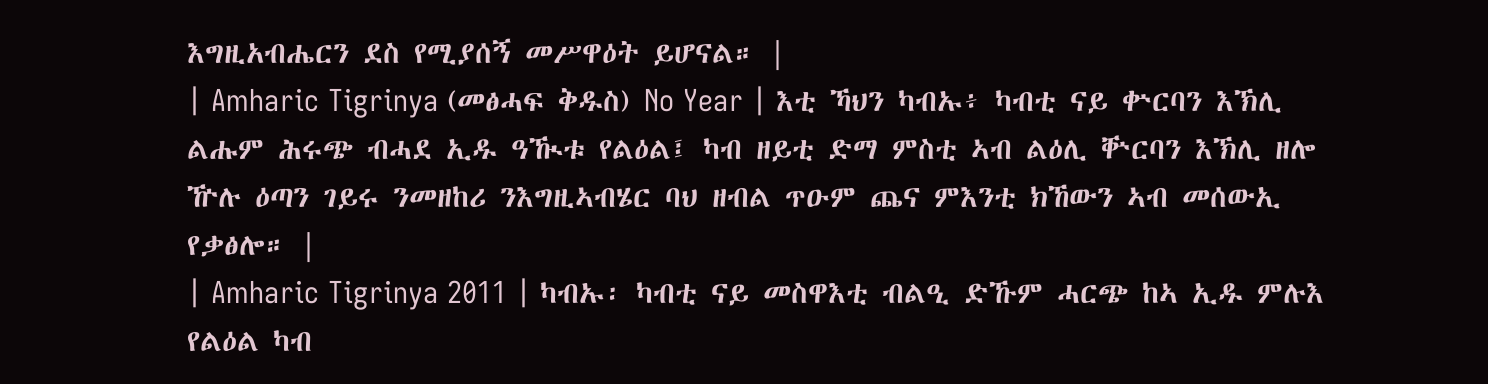እግዚአብሔርን ደስ የሚያሰኝ መሥዋዕት ይሆናል። |
| Amharic Tigrinya (መፅሓፍ ቅዱስ) No Year | እቲ ኻህን ካብኡ፥ ካብቲ ናይ ቍርባን እኽሊ ልሑም ሕሩጭ ብሓደ ኢዱ ዓዂቱ የልዕል፤ ካብ ዘይቲ ድማ ምስቲ ኣብ ልዕሊ ቝርባን እኽሊ ዘሎ ዅሉ ዕጣን ገይሩ ንመዘከሪ ንእግዚኣብሄር ባህ ዘብል ጥዑም ጨና ምእንቲ ክኸውን ኣብ መሰውኢ የቃፅሎ። |
| Amharic Tigrinya 2011 | ካብኡ፡ ካብቲ ናይ መስዋእቲ ብልዒ ድኹም ሓርጭ ከኣ ኢዱ ምሉእ የልዕል ካብ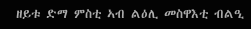ዘይቱ ድማ ምስቲ ኣብ ልዕሊ መስዋእቲ ብልዒ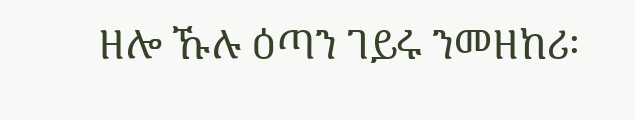ዘሎ ኹሉ ዕጣን ገይሩ ንመዘከሪ፡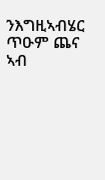ንእግዚኣብሄር ጥዑም ጨና ኣብ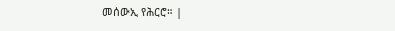መሰውኢ የሕርሮ። |